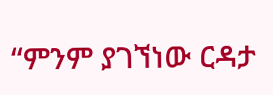“ምንም ያገኘነው ርዳታ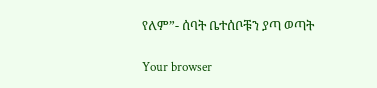የለም”- ሰባት ቤተሰቦቹን ያጣ ወጣት

Your browser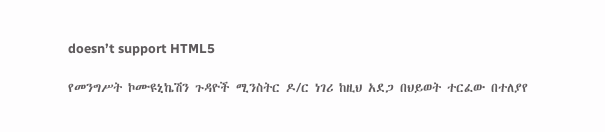doesn’t support HTML5

የመንግሥት ኮሙዩኒኬሽን ጉዳዮች ሚንስትር ዶ/ር ነገሪ ከዚህ አደጋ በህይወት ተርፈው በተለያየ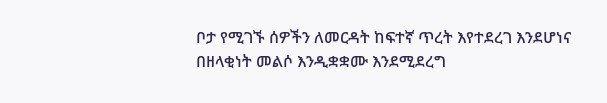ቦታ የሚገኙ ሰዎችን ለመርዳት ከፍተኛ ጥረት እየተደረገ እንደሆነና በዘላቂነት መልሶ እንዲቋቋሙ እንደሚደረግ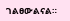ገልፀውልናል።